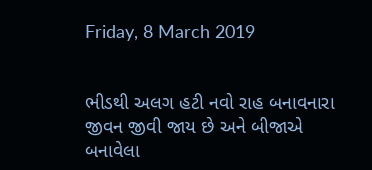Friday, 8 March 2019


ભીડથી અલગ હટી નવો રાહ બનાવનારા જીવન જીવી જાય છે અને બીજાએ બનાવેલા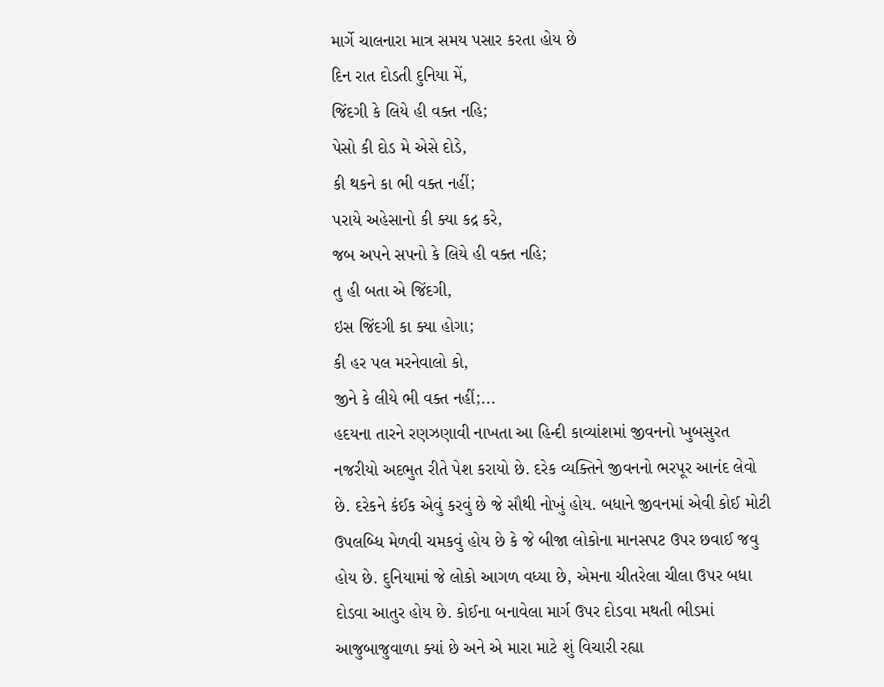માર્ગે ચાલનારા માત્ર સમય પસાર કરતા હોય છે
દિન રાત દોડતી દુનિયા મેં,
જિંદગી કે લિયે હી વક્ત નહિ;
પેસો કી દોડ મે એસે દોડે,
કી થકને કા ભી વક્ત નહીં;
પરાયે અહેસાનો કી ક્યા કદ્ર કરે,
જબ અપને સપનો કે લિયે હી વક્ત નહિ;
તુ હી બતા એ જિંદગી,
ઇસ જિંદગી કા ક્યા હોગા;
કી હર પલ મરનેવાલો કો,
જીને કે લીયે ભી વક્ત નહીં;...
હદયના તારને રણઝણાવી નાખતા આ હિન્દી કાવ્યાંશમાં જીવનનો ખુબસુરત નજરીયો અદભુત રીતે પેશ કરાયો છે. દરેક વ્યક્તિને જીવનનો ભરપૂર આનંદ લેવો છે. દરેકને કંઈક એવું કરવું છે જે સૌથી નોખું હોય. બધાને જીવનમાં એવી કોઈ મોટી ઉપલબ્ધિ મેળવી ચમકવું હોય છે કે જે બીજા લોકોના માનસપટ ઉપર છવાઈ જવુ હોય છે. દુનિયામાં જે લોકો આગળ વધ્યા છે, એમના ચીતરેલા ચીલા ઉપર બધા દોડવા આતુર હોય છે. કોઈના બનાવેલા માર્ગ ઉપર દોડવા મથતી ભીડમાં આજુબાજુવાળા ક્યાં છે અને એ મારા માટે શું વિચારી રહ્યા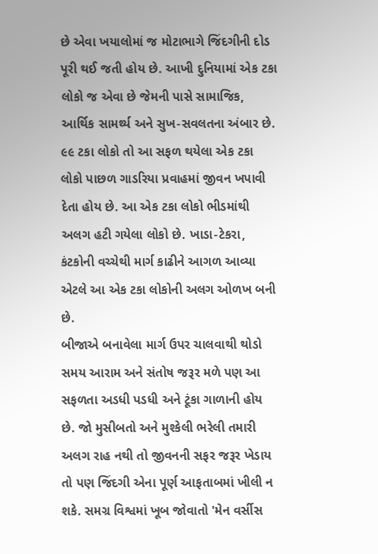છે એવા ખયાલોમાં જ મોટાભાગે જિંદગીની દોડ પૂરી થઈ જતી હોય છે. આખી દુનિયામાં એક ટકા લોકો જ એવા છે જેમની પાસે સામાજિક, આર્થિક સામર્થ્ય અને સુખ-સવલતના અંબાર છે. ૯૯ ટકા લોકો તો આ સફળ થયેલા એક ટકા લોકો પાછળ ગાડરિયા પ્રવાહમાં જીવન ખપાવી દેતા હોય છે. આ એક ટકા લોકો ભીડમાંથી અલગ હટી ગયેલા લોકો છે. ખાડા-ટેકરા, કંટકોની વચ્ચેથી માર્ગ કાઢીને આગળ આવ્યા એટલે આ એક ટકા લોકોની અલગ ઓળખ બની છે.
બીજાએ બનાવેલા માર્ગ ઉપર ચાલવાથી થોડો સમય આરામ અને સંતોષ જરૂર મળે પણ આ સફળતા અડધી પડધી અને ટૂંકા ગાળાની હોય છે. જો મુસીબતો અને મુશ્કેલી ભરેલી તમારી અલગ રાહ નથી તો જીવનની સફર જરૂર ખેડાય તો પણ જિંદગી એના પૂર્ણ આફતાબમાં ખીલી ન શકે. સમગ્ર વિશ્વમાં ખૂબ જોવાતો 'મેન વર્સીસ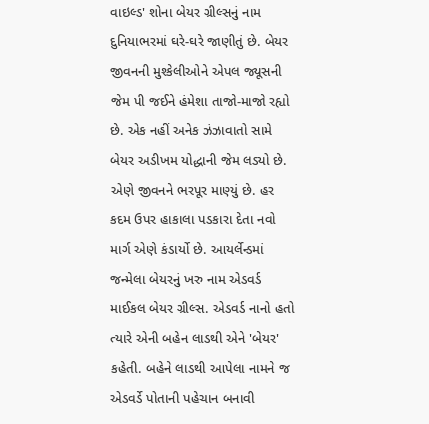વાઇલ્ડ' શોના બેયર ગ્રીલ્સનું નામ દુનિયાભરમાં ઘરે-ઘરે જાણીતું છે. બેયર જીવનની મુશ્કેલીઓને એપલ જ્યૂસની જેમ પી જઈને હંમેશા તાજો-માજો રહ્યો છે. એક નહીં અનેક ઝંઝાવાતો સામે બેયર અડીખમ યોદ્ધાની જેમ લડ્યો છે. એણે જીવનને ભરપૂર માણ્યું છે. હર કદમ ઉપર હાકાલા પડકારા દેતા નવો માર્ગ એણે કંડાર્યો છે. આયર્લેન્ડમાં જન્મેલા બેયરનું ખરુ નામ એડવર્ડ માઈકલ બેયર ગ્રીલ્સ. એડવર્ડ નાનો હતો ત્યારે એની બહેન લાડથી એને 'બેયર' કહેતી. બહેને લાડથી આપેલા નામને જ એડવર્ડે પોતાની પહેચાન બનાવી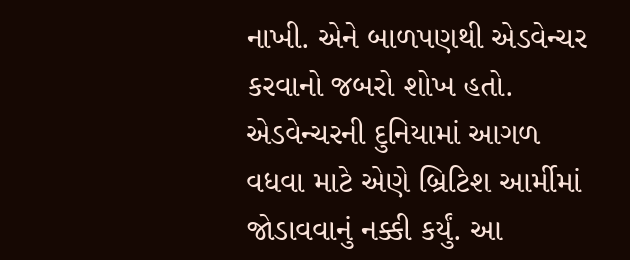નાખી. એને બાળપણથી એડવેન્ચર કરવાનો જબરો શોખ હતો.
એડવેન્ચરની દુનિયામાં આગળ વધવા માટે એણે બ્રિટિશ આર્મીમાં જોડાવવાનું નક્કી કર્યું. આ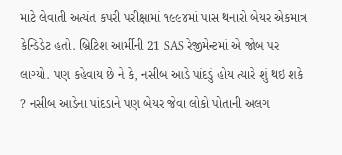માટે લેવાતી અત્યંત કપરી પરીક્ષામાં ૧૯૯૪માં પાસ થનારો બેયર એકમાત્ર કેન્ડિડેટ હતો. બ્રિટિશ આર્મીની 21 SAS રેજીમેન્ટમાં એ જોબ પર લાગ્યો. પણ કહેવાય છે ને કે, નસીબ આડે પાંદડું હોય ત્યારે શું થઇ શકે ? નસીબ આડેના પાંદડાને પણ બેયર જેવા લોકો પોતાની અલગ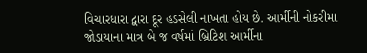વિચારધારા દ્વારા દૂર હડસેલી નાખતા હોય છે. આર્મીની નોકરીમા જોડાયાના માત્ર બે જ વર્ષમાં બ્રિટિશ આર્મીના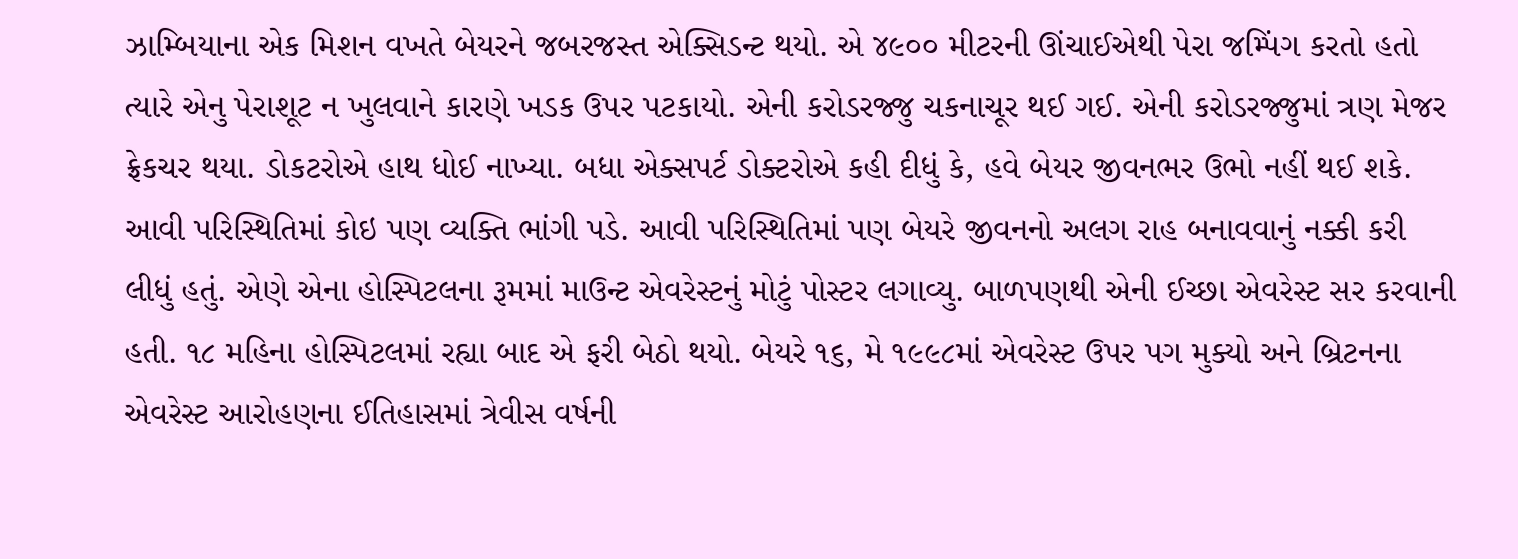ઝામ્બિયાના એક મિશન વખતે બેયરને જબરજસ્ત એક્સિડન્ટ થયો. એ ૪૯૦૦ મીટરની ઊંચાઈએથી પેરા જમ્પિંગ કરતો હતો ત્યારે એનુ પેરાશૂટ ન ખુલવાને કારણે ખડક ઉપર પટકાયો. એની કરોડરજ્જુ ચકનાચૂર થઈ ગઈ. એની કરોડરજ્જુમાં ત્રણ મેજર ફ્રેકચર થયા. ડોકટરોએ હાથ ધોઈ નાખ્યા. બધા એક્સપર્ટ ડોક્ટરોએ કહી દીધું કે, હવે બેયર જીવનભર ઉભો નહીં થઈ શકે.
આવી પરિસ્થિતિમાં કોઇ પણ વ્યક્તિ ભાંગી પડે. આવી પરિસ્થિતિમાં પણ બેયરે જીવનનો અલગ રાહ બનાવવાનું નક્કી કરી લીધું હતું. એણે એના હોસ્પિટલના રૂમમાં માઉન્ટ એવરેસ્ટનું મોટું પોસ્ટર લગાવ્યુ. બાળપણથી એની ઈચ્છા એવરેસ્ટ સર કરવાની હતી. ૧૮ મહિના હોસ્પિટલમાં રહ્યા બાદ એ ફરી બેઠો થયો. બેયરે ૧૬, મે ૧૯૯૮માં એવરેસ્ટ ઉપર પગ મુક્યો અને બ્રિટનના એવરેસ્ટ આરોહણના ઈતિહાસમાં ત્રેવીસ વર્ષની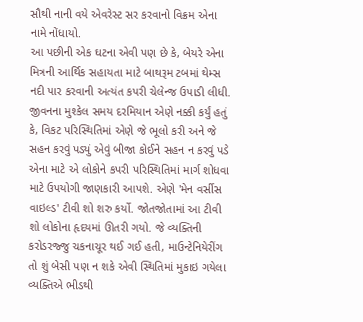સૌથી નાની વયે એવરેસ્ટ સર કરવાનો વિક્રમ એના નામે નોંધાયો.
આ પછીની એક ઘટના એવી પણ છે કે, બેયરે એના મિત્રની આર્થિક સહાયતા માટે બાથરૂમ ટબમાં થેમ્સ નદી પાર કરવાની અત્યંત કપરી ચેલેન્જ ઉપાડી લીધી. જીવનના મુશ્કેલ સમય દરમિયાન એણે નક્કી કર્યું હતું કે, વિકટ પરિસ્થિતિમાં એણે જે ભૂલો કરી અને જે સહન કરવું પડ્યું એવું બીજા કોઈને સહન ન કરવું પડે એના માટે એ લોકોને કપરી પરિસ્થિતિમાં માર્ગ શોધવા માટે ઉપયોગી જાણકારી આપશે. એણે 'મેન વર્સીસ વાઇલ્ડ' ટીવી શો શરુ કર્યો. જોતજોતામાં આ ટીવી શો લોકોના હૃદયમાં ઊતરી ગયો. જે વ્યક્તિની કરોડરજ્જુ ચકનાચૂર થઈ ગઈ હતી, માઉન્ટેનિયેરીંગ તો શું બેસી પણ ન શકે એવી સ્થિતિમાં મુકાઇ ગયેલા વ્યક્તિએ ભીડથી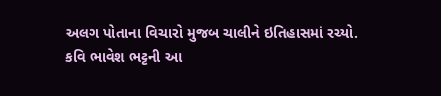અલગ પોતાના વિચારો મુજબ ચાલીને ઇતિહાસમાં રચ્યો.
કવિ ભાવેશ ભટ્ટની આ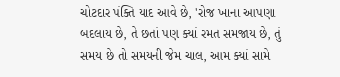ચોટદાર પંક્તિ યાદ આવે છે, 'રોજ ખાના આપણા બદલાય છે, તે છતાં પણ ક્યાં રમત સમજાય છે, તું સમય છે તો સમયની જેમ ચાલ, આમ ક્યાં સામે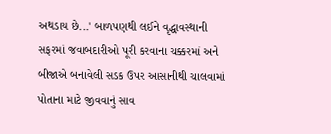અથડાય છે...' બાળપણથી લઈને વૃદ્ધાવસ્થાની સફરમાં જવાબદારીઓ પૂરી કરવાના ચક્કરમાં અને બીજાએ બનાવેલી સડક ઉપર આસાનીથી ચાલવામાં પોતાના માટે જીવવાનું સાવ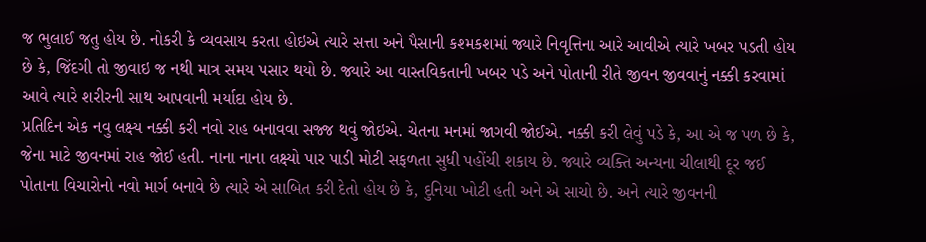જ ભુલાઈ જતુ હોય છે. નોકરી કે વ્યવસાય કરતા હોઇએ ત્યારે સત્તા અને પૈસાની કશ્મકશમાં જ્યારે નિવૃત્તિના આરે આવીએ ત્યારે ખબર પડતી હોય છે કે, જિંદગી તો જીવાઇ જ નથી માત્ર સમય પસાર થયો છે. જ્યારે આ વાસ્તવિકતાની ખબર પડે અને પોતાની રીતે જીવન જીવવાનું નક્કી કરવામાં આવે ત્યારે શરીરની સાથ આપવાની મર્યાદા હોય છે.
પ્રતિદિન એક નવુ લક્ષ્ય નક્કી કરી નવો રાહ બનાવવા સજ્જ થવું જોઇએ. ચેતના મનમાં જાગવી જોઈએ. નક્કી કરી લેવું પડે કે, આ એ જ પળ છે કે, જેના માટે જીવનમાં રાહ જોઈ હતી. નાના નાના લક્ષ્યો પાર પાડી મોટી સફળતા સુધી પહોંચી શકાય છે. જ્યારે વ્યક્તિ અન્યના ચીલાથી દૂર જઈ પોતાના વિચારોનો નવો માર્ગ બનાવે છે ત્યારે એ સાબિત કરી દેતો હોય છે કે, દુનિયા ખોટી હતી અને એ સાચો છે. અને ત્યારે જીવનની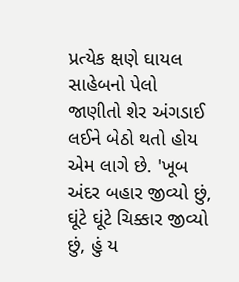પ્રત્યેક ક્ષણે ઘાયલ સાહેબનો પેલો જાણીતો શેર અંગડાઈ લઈને બેઠો થતો હોય એમ લાગે છે. 'ખૂબ અંદર બહાર જીવ્યો છું, ઘૂંટે ઘૂંટે ચિક્કાર જીવ્યો છું, હું ય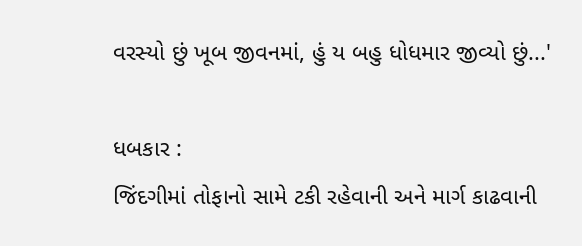વરસ્યો છું ખૂબ જીવનમાં, હું ય બહુ ધોધમાર જીવ્યો છું...'

ધબકાર :
જિંદગીમાં તોફાનો સામે ટકી રહેવાની અને માર્ગ કાઢવાની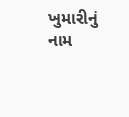ખુમારીનું નામ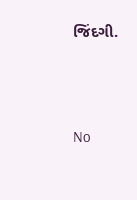જિંદગી.




No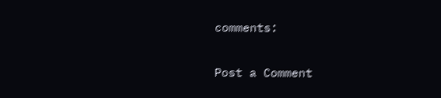comments:

Post a Comment